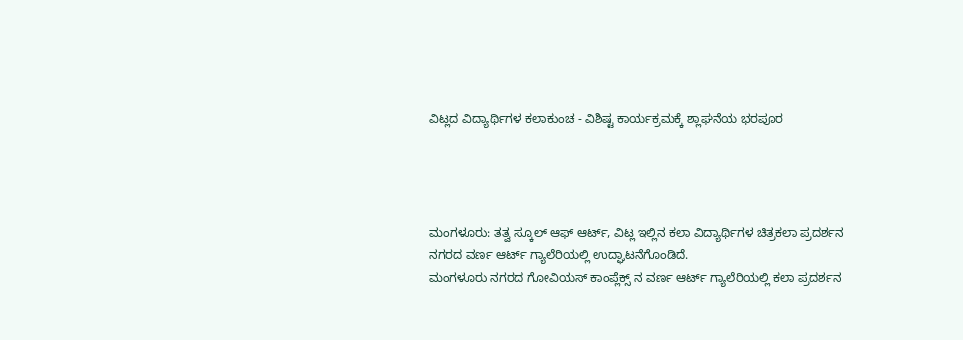ವಿಟ್ಲದ ವಿದ್ಯಾರ್ಥಿಗಳ ಕಲಾಕುಂಚ - ವಿಶಿಷ್ಟ ಕಾರ್ಯಕ್ರಮಕ್ಕೆ ಶ್ಲಾಘನೆಯ ಭರಪೂರ




ಮಂಗಳೂರು: ತತ್ವ ಸ್ಕೂಲ್ ಆಫ್ ಆರ್ಟ್, ವಿಟ್ಲ ಇಲ್ಲಿನ ಕಲಾ ವಿದ್ಯಾರ್ಥಿಗಳ ಚಿತ್ರಕಲಾ ಪ್ರದರ್ಶನ ನಗರದ ವರ್ಣ ಆರ್ಟ್ ಗ್ಯಾಲೆರಿಯಲ್ಲಿ ಉದ್ಘಾಟನೆಗೊಂಡಿದೆ.
ಮಂಗಳೂರು ನಗರದ ಗೋವಿಯಸ್ ಕಾಂಪ್ಲೆಕ್ಸ್ ನ ವರ್ಣ ಆರ್ಟ್ ಗ್ಯಾಲೆರಿಯಲ್ಲಿ ಕಲಾ ಪ್ರದರ್ಶನ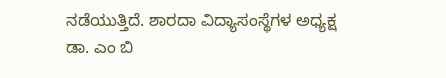ನಡೆಯುತ್ತಿದೆ. ಶಾರದಾ ವಿದ್ಯಾಸಂಸ್ಥೆಗಳ ಅಧ್ಯಕ್ಷ ಡಾ. ಎಂ ಬಿ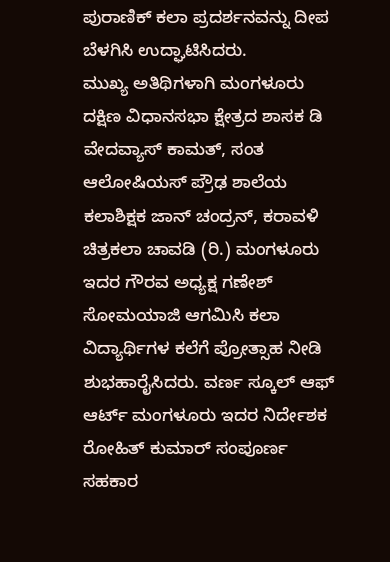ಪುರಾಣಿಕ್ ಕಲಾ ಪ್ರದರ್ಶನವನ್ನು ದೀಪ ಬೆಳಗಿಸಿ ಉದ್ಘಾಟಿಸಿದರು.
ಮುಖ್ಯ ಅತಿಥಿಗಳಾಗಿ ಮಂಗಳೂರು ದಕ್ಷಿಣ ವಿಧಾನಸಭಾ ಕ್ಷೇತ್ರದ ಶಾಸಕ ಡಿ ವೇದವ್ಯಾಸ್ ಕಾಮತ್, ಸಂತ ಆಲೋಷಿಯಸ್ ಪ್ರೌಢ ಶಾಲೆಯ ಕಲಾಶಿಕ್ಷಕ ಜಾನ್ ಚಂದ್ರನ್, ಕರಾವಳಿ ಚಿತ್ರಕಲಾ ಚಾವಡಿ (ರಿ.) ಮಂಗಳೂರು ಇದರ ಗೌರವ ಅಧ್ಯಕ್ಷ ಗಣೇಶ್ ಸೋಮಯಾಜಿ ಆಗಮಿಸಿ ಕಲಾ ವಿದ್ಯಾರ್ಥಿಗಳ ಕಲೆಗೆ ಪ್ರೋತ್ಸಾಹ ನೀಡಿ ಶುಭಹಾರೈಸಿದರು. ವರ್ಣ ಸ್ಕೂಲ್ ಆಫ್ ಆರ್ಟ್ ಮಂಗಳೂರು ಇದರ ನಿರ್ದೇಶಕ ರೋಹಿತ್ ಕುಮಾರ್ ಸಂಪೂರ್ಣ ಸಹಕಾರ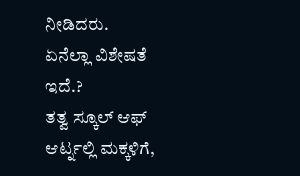ನೀಡಿದರು.
ಏನೆಲ್ಲಾ ವಿಶೇಷತೆ ಇದೆ.?
ತತ್ವ ಸ್ಕೂಲ್ ಆಫ್ ಆರ್ಟ್ನಲ್ಲಿ ಮಕ್ಕಳಿಗೆ,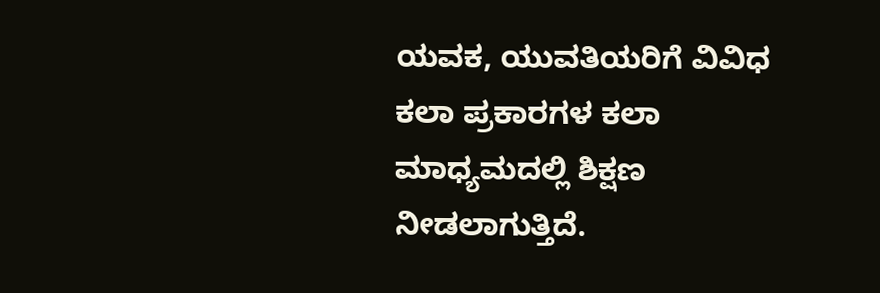ಯವಕ, ಯುವತಿಯರಿಗೆ ವಿವಿಧ ಕಲಾ ಪ್ರಕಾರಗಳ ಕಲಾ ಮಾಧ್ಯಮದಲ್ಲಿ ಶಿಕ್ಷಣ ನೀಡಲಾಗುತ್ತಿದೆ.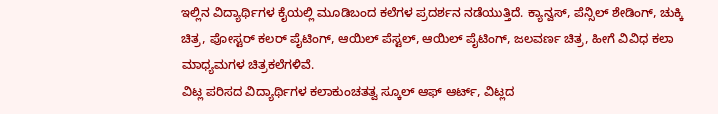ಇಲ್ಲಿನ ವಿದ್ಯಾರ್ಥಿಗಳ ಕೈಯಲ್ಲಿ ಮೂಡಿಬಂದ ಕಲೆಗಳ ಪ್ರದರ್ಶನ ನಡೆಯುತ್ತಿದೆ. ಕ್ಯಾನ್ವಸ್, ಪೆನ್ಸಿಲ್ ಶೇಡಿಂಗ್, ಚುಕ್ಕಿ ಚಿತ್ರ, ಪೋಸ್ಟರ್ ಕಲರ್ ಪೈಟಿಂಗ್, ಆಯಿಲ್ ಪೆಸ್ಟಲ್, ಆಯಿಲ್ ಪೈಟಿಂಗ್, ಜಲವರ್ಣ ಚಿತ್ರ, ಹೀಗೆ ವಿವಿಧ ಕಲಾ ಮಾಧ್ಯಮಗಳ ಚಿತ್ರಕಲೆಗಳಿವೆ.
ವಿಟ್ಲ ಪರಿಸದ ವಿದ್ಯಾರ್ಥಿಗಳ ಕಲಾಕುಂಚತತ್ವ ಸ್ಕೂಲ್ ಆಫ್ ಆರ್ಟ್, ವಿಟ್ಲದ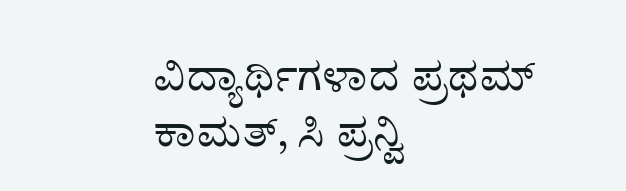ವಿದ್ಯಾರ್ಥಿಗಳಾದ ಪ್ರಥಮ್ ಕಾಮತ್, ಸಿ ಪ್ರನ್ವಿ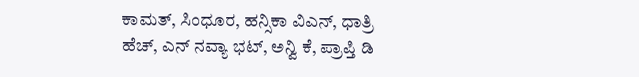ಕಾಮತ್, ಸಿಂಧೂರ, ಹನ್ಸಿಕಾ ವಿಎನ್, ಧಾತ್ರಿ ಹೆಚ್, ಎನ್ ನವ್ಯಾ ಭಟ್, ಅನ್ವಿ ಕೆ, ಪ್ರಾಪ್ತಿ ಡಿ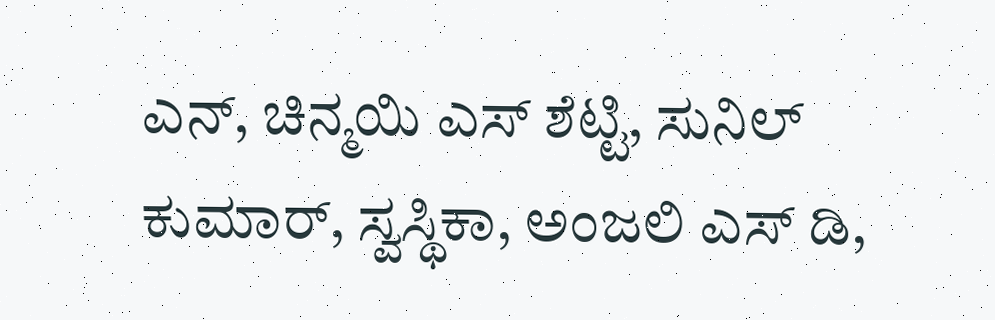ಎನ್, ಚಿನ್ಮಯಿ ಎಸ್ ಶೆಟ್ಟಿ, ಸುನಿಲ್ ಕುಮಾರ್, ಸ್ವಸ್ಥಿಕಾ, ಅಂಜಲಿ ಎಸ್ ಡಿ,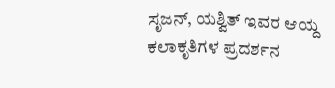ಸೃಜನ್, ಯಶ್ವಿತ್ ಇವರ ಆಯ್ದ ಕಲಾಕೃತಿಗಳ ಪ್ರದರ್ಶನ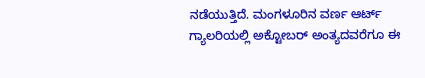ನಡೆಯುತ್ತಿದೆ. ಮಂಗಳೂರಿನ ವರ್ಣ ಆರ್ಟ್ ಗ್ಯಾಲರಿಯಲ್ಲಿ ಅಕ್ಟೋಬರ್ ಅಂತ್ಯದವರೆಗೂ ಈ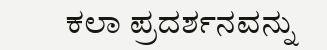ಕಲಾ ಪ್ರದರ್ಶನವನ್ನು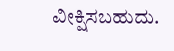ವೀಕ್ಷಿಸಬಹುದು.